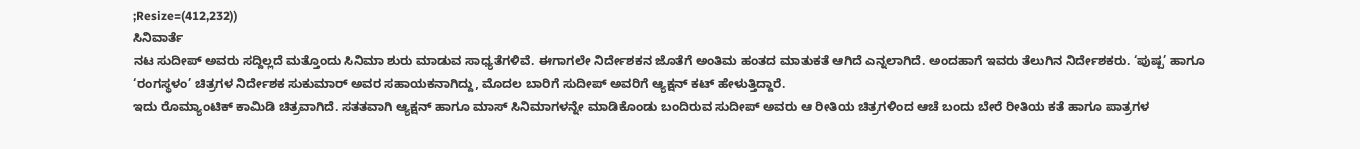;Resize=(412,232))
ಸಿನಿವಾರ್ತೆ
ನಟ ಸುದೀಪ್ ಅವರು ಸದ್ದಿಲ್ಲದೆ ಮತ್ತೊಂದು ಸಿನಿಮಾ ಶುರು ಮಾಡುವ ಸಾಧ್ಯತೆಗಳಿವೆ. ಈಗಾಗಲೇ ನಿರ್ದೇಶಕನ ಜೊತೆಗೆ ಅಂತಿಮ ಹಂತದ ಮಾತುಕತೆ ಆಗಿದೆ ಎನ್ನಲಾಗಿದೆ. ಅಂದಹಾಗೆ ಇವರು ತೆಲುಗಿನ ನಿರ್ದೇಶಕರು. ‘ಪುಷ್ಪ’ ಹಾಗೂ ‘ರಂಗಸ್ಥಳಂ’ ಚಿತ್ರಗಳ ನಿರ್ದೇಶಕ ಸುಕುಮಾರ್ ಅವರ ಸಹಾಯಕನಾಗಿದ್ದು, ಮೊದಲ ಬಾರಿಗೆ ಸುದೀಪ್ ಅವರಿಗೆ ಆ್ಯಕ್ಷನ್ ಕಟ್ ಹೇಳುತ್ತಿದ್ದಾರೆ.
ಇದು ರೊಮ್ಯಾಂಟಿಕ್ ಕಾಮಿಡಿ ಚಿತ್ರವಾಗಿದೆ. ಸತತವಾಗಿ ಆ್ಯಕ್ಷನ್ ಹಾಗೂ ಮಾಸ್ ಸಿನಿಮಾಗಳನ್ನೇ ಮಾಡಿಕೊಂಡು ಬಂದಿರುವ ಸುದೀಪ್ ಅವರು ಆ ರೀತಿಯ ಚಿತ್ರಗಳಿಂದ ಆಚೆ ಬಂದು ಬೇರೆ ರೀತಿಯ ಕತೆ ಹಾಗೂ ಪಾತ್ರಗಳ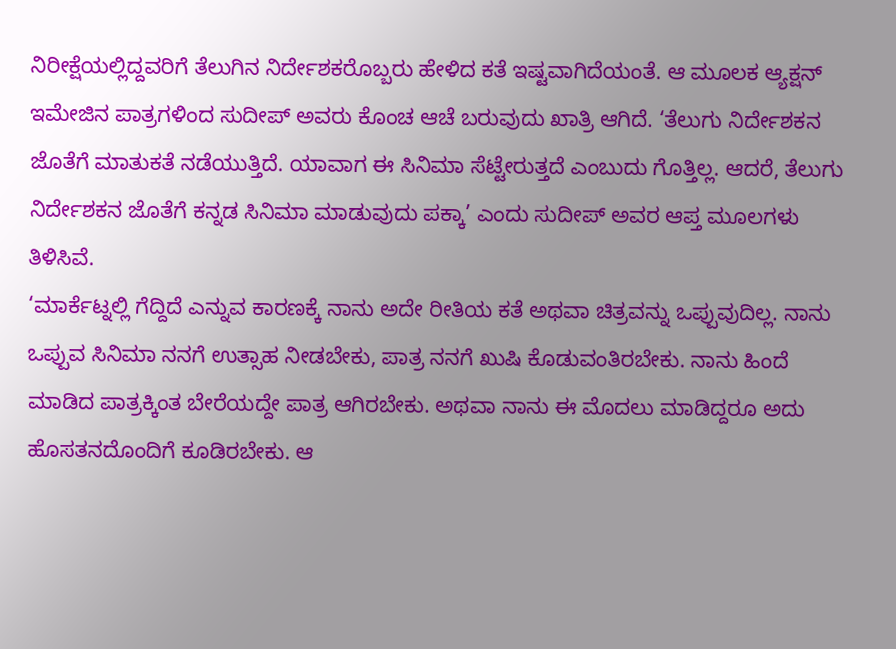ನಿರೀಕ್ಷೆಯಲ್ಲಿದ್ದವರಿಗೆ ತೆಲುಗಿನ ನಿರ್ದೇಶಕರೊಬ್ಬರು ಹೇಳಿದ ಕತೆ ಇಷ್ಟವಾಗಿದೆಯಂತೆ. ಆ ಮೂಲಕ ಆ್ಯಕ್ಷನ್ ಇಮೇಜಿನ ಪಾತ್ರಗಳಿಂದ ಸುದೀಪ್ ಅವರು ಕೊಂಚ ಆಚೆ ಬರುವುದು ಖಾತ್ರಿ ಆಗಿದೆ. ‘ತೆಲುಗು ನಿರ್ದೇಶಕನ ಜೊತೆಗೆ ಮಾತುಕತೆ ನಡೆಯುತ್ತಿದೆ. ಯಾವಾಗ ಈ ಸಿನಿಮಾ ಸೆಟ್ಟೇರುತ್ತದೆ ಎಂಬುದು ಗೊತ್ತಿಲ್ಲ. ಆದರೆ, ತೆಲುಗು ನಿರ್ದೇಶಕನ ಜೊತೆಗೆ ಕನ್ನಡ ಸಿನಿಮಾ ಮಾಡುವುದು ಪಕ್ಕಾ’ ಎಂದು ಸುದೀಪ್ ಅವರ ಆಪ್ತ ಮೂಲಗಳು ತಿಳಿಸಿವೆ.
‘ಮಾರ್ಕೆಟ್ನಲ್ಲಿ ಗೆದ್ದಿದೆ ಎನ್ನುವ ಕಾರಣಕ್ಕೆ ನಾನು ಅದೇ ರೀತಿಯ ಕತೆ ಅಥವಾ ಚಿತ್ರವನ್ನು ಒಪ್ಪುವುದಿಲ್ಲ. ನಾನು ಒಪ್ಪುವ ಸಿನಿಮಾ ನನಗೆ ಉತ್ಸಾಹ ನೀಡಬೇಕು, ಪಾತ್ರ ನನಗೆ ಖುಷಿ ಕೊಡುವಂತಿರಬೇಕು. ನಾನು ಹಿಂದೆ ಮಾಡಿದ ಪಾತ್ರಕ್ಕಿಂತ ಬೇರೆಯದ್ದೇ ಪಾತ್ರ ಆಗಿರಬೇಕು. ಅಥವಾ ನಾನು ಈ ಮೊದಲು ಮಾಡಿದ್ದರೂ ಅದು ಹೊಸತನದೊಂದಿಗೆ ಕೂಡಿರಬೇಕು. ಆ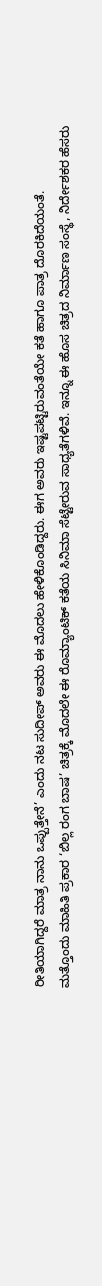ರೀತಿಯಾಗಿದ್ದರೆ ಮಾತ್ರ ನಾನು ಒಪ್ಪುತ್ತೇನೆ’ ಎಂದು ನಟ ಸುದೀಪ್ ಅವರು ಈ ಮೊದಲು ಹೇಳಿಕೊಂಡಿದ್ದರು. ಈಗ ಅವರು ಇಷ್ಟಪಟ್ಟಿರುವಂತೆಯೇ ಕತೆ ಹಾಗೂ ಪಾತ್ರ ದೊರಕಿದೆಯಂತೆ.
ಮತ್ತೊಂದು ಮಾಹಿತಿ ಪ್ರಕಾರ ‘ಬಿಲ್ಲ ರಂಗ ಬಾಷ’ ಚಿತ್ರಕ್ಕೆ ಮೊದಲೇ ಈ ರೊಮ್ಯಾಂಟಿಕ್ ಕತೆಯ ಸಿನಿಮಾ ಸೆಟ್ಟೇರುವ ಸಾಧ್ಯತೆಗಳಿವೆ. ಇನ್ನೂ ಈ ಹೊಸ ಚಿತ್ರದ ನಿರ್ಮಾಣ ಸಂಸ್ಥೆ, ನಿರ್ದೇಶಕರ ಹೆಸರು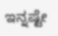ಇನ್ನಷ್ಟೇ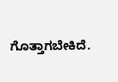ಗೊತ್ತಾಗಬೇಕಿದೆ.